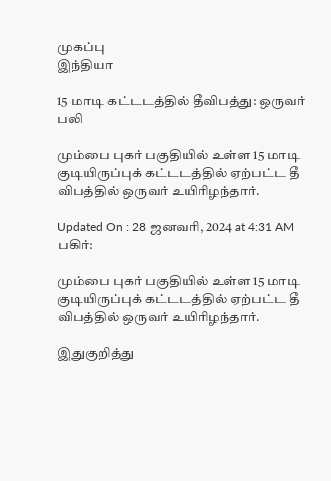முகப்பு
இந்தியா

15 மாடி கட்டடத்தில் தீவிபத்து: ஒருவர் பலி

மும்பை புகர் பகுதியில் உள்ள 15 மாடி குடியிருப்புக் கட்டடத்தில் ஏற்பட்ட தீ விபத்தில் ஒருவர் உயிரிழந்தார்.

Updated On : 28 ஜனவரி, 2024 at 4:31 AM
பகிர்:

மும்பை புகர் பகுதியில் உள்ள 15 மாடி குடியிருப்புக் கட்டடத்தில் ஏற்பட்ட தீ விபத்தில் ஒருவர் உயிரிழந்தார்.

இதுகுறித்து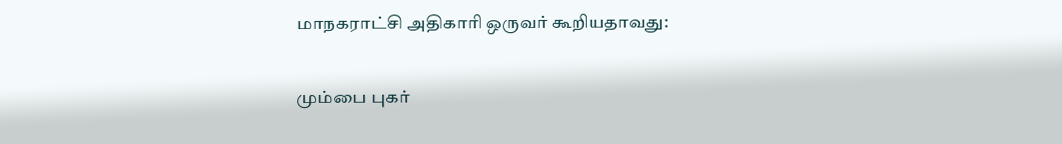மாநகராட்சி அதிகாரி ஒருவர் கூறியதாவது:

மும்பை புகர்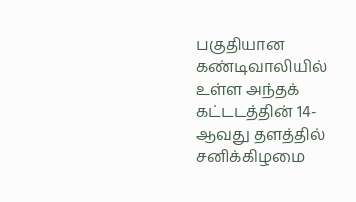பகுதியான கண்டிவாலியில் உள்ள அந்தக் கட்டடத்தின் 14-ஆவது தளத்தில் சனிக்கிழமை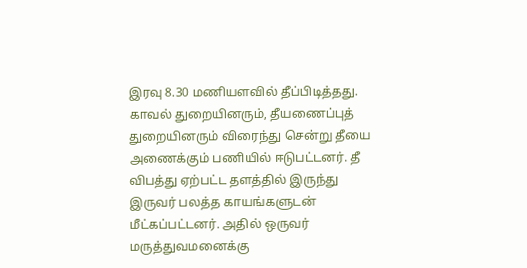இரவு 8.30 மணியளவில் தீப்பிடித்தது. காவல் துறையினரும், தீயணைப்புத் துறையினரும் விரைந்து சென்று தீயை அணைக்கும் பணியில் ஈடுபட்டனர். தீ விபத்து ஏற்பட்ட தளத்தில் இருந்து இருவர் பலத்த காயங்களுடன் மீட்கப்பட்டனர். அதில் ஒருவர் மருத்துவமனைக்கு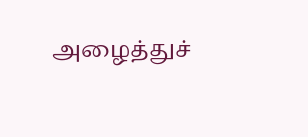அழைத்துச்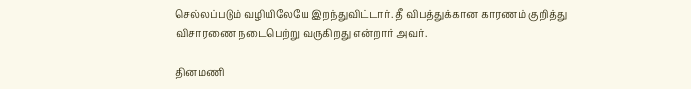செல்லப்படும் வழியிலேயே இறந்துவிட்டார். தீ விபத்துக்கான காரணம் குறித்து விசாரணை நடைபெற்று வருகிறது என்றார் அவர்.

தினமணி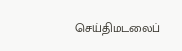செய்திமடலைப்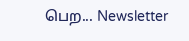பெற... Newsletter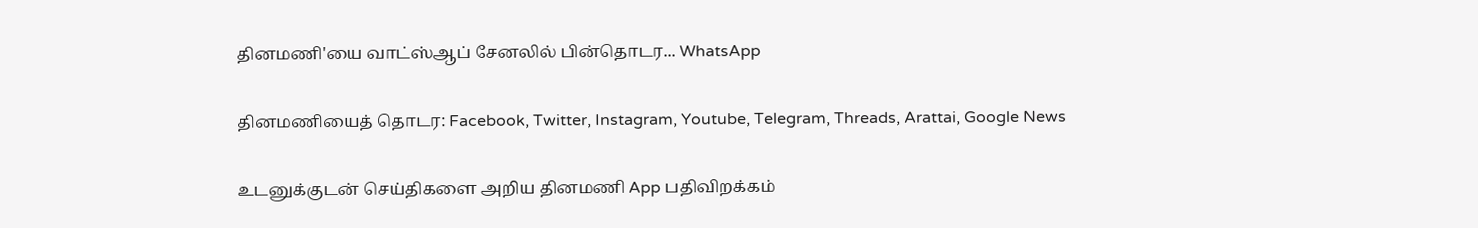தினமணி'யை வாட்ஸ்ஆப் சேனலில் பின்தொடர... WhatsApp

தினமணியைத் தொடர: Facebook, Twitter, Instagram, Youtube, Telegram, Threads, Arattai, Google News

உடனுக்குடன் செய்திகளை அறிய தினமணி App பதிவிறக்கம்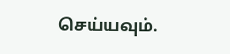செய்யவும்.